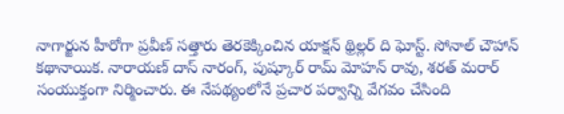నాగార్జున హీరోగా ప్రవీణ్ సత్తారు తెరకెక్కించిన యాక్షన్ థ్రిల్లర్ ది ఘోస్ట్. సోనాల్ చౌహాన్ కథానాయిక. నారాయణ్ దాస్ నారంగ్, పుష్కూర్ రామ్ మోహన్ రావు, శరత్ మరార్ సంయుక్తంగా నిర్మించారు. ఈ నేపథ్యంలోనే ప్రచార పర్వాన్ని వేగవం చేసింది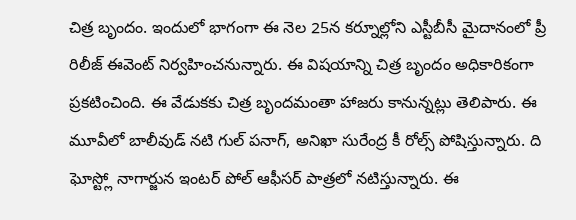చిత్ర బృందం. ఇందులో భాగంగా ఈ నెల 25న కర్నూల్లోని ఎస్టీబీసీ మైదానంలో ప్రీ రిలీజ్ ఈవెంట్ నిర్వహించనున్నారు. ఈ విషయాన్ని చిత్ర బృందం అధికారికంగా ప్రకటించింది. ఈ వేడుకకు చిత్ర బృందమంతా హాజరు కానున్నట్లు తెలిపారు. ఈ మూవీలో బాలీవుడ్ నటి గుల్ పనాగ్, అనిఖా సురేంద్ర కీ రోల్స్ పోషిస్తున్నారు. ది ఘోస్ట్లో నాగార్జున ఇంటర్ పోల్ ఆఫీసర్ పాత్రలో నటిస్తున్నారు. ఈ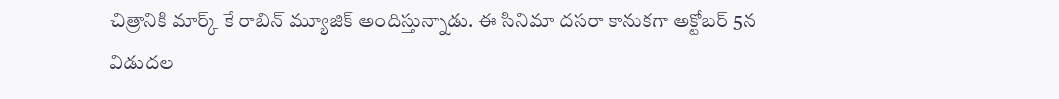చిత్రానికి మార్క్ కే రాబిన్ మ్యూజిక్ అందిస్తున్నాడు. ఈ సినిమా దసరా కానుకగా అక్టోబర్ 5న విడుదల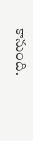కానుంది.